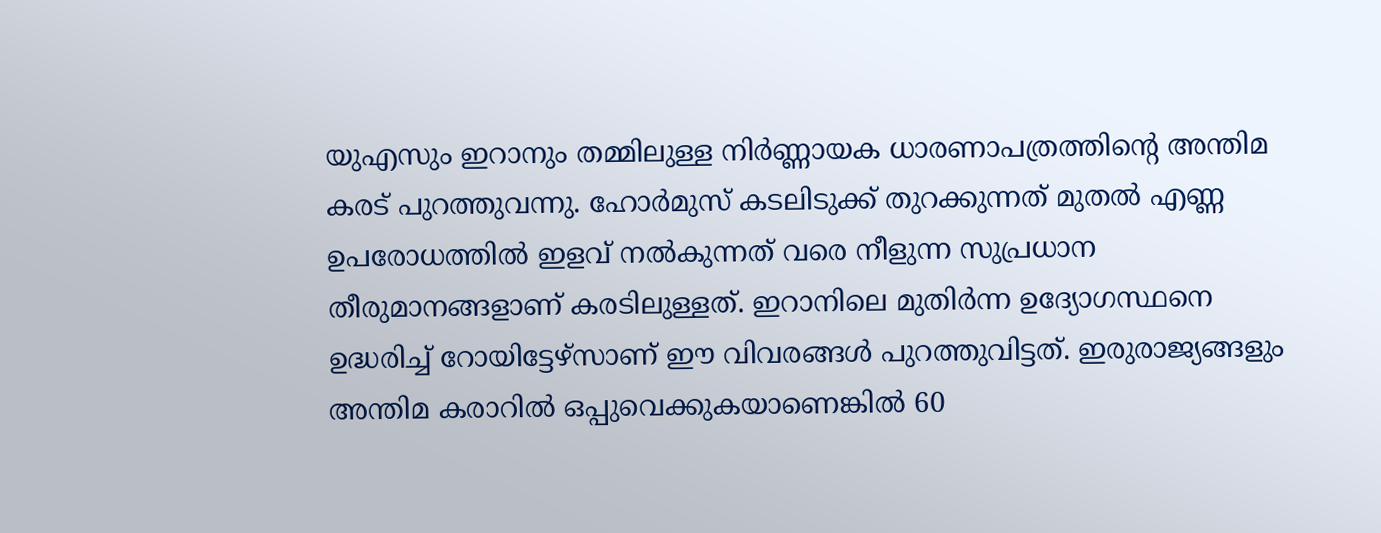യുഎസും ഇറാനും തമ്മിലുള്ള നിർണ്ണായക ധാരണാപത്രത്തിന്റെ അന്തിമ കരട് പുറത്തുവന്നു. ഹോർമുസ് കടലിടുക്ക് തുറക്കുന്നത് മുതൽ എണ്ണ ഉപരോധത്തിൽ ഇളവ് നൽകുന്നത് വരെ നീളുന്ന സുപ്രധാന തീരുമാനങ്ങളാണ് കരടിലുള്ളത്. ഇറാനിലെ മുതിർന്ന ഉദ്യോഗസ്ഥനെ ഉദ്ധരിച്ച് റോയിട്ടേഴ്സാണ് ഈ വിവരങ്ങൾ പുറത്തുവിട്ടത്. ഇരുരാജ്യങ്ങളും അന്തിമ കരാറിൽ ഒപ്പുവെക്കുകയാണെങ്കിൽ 60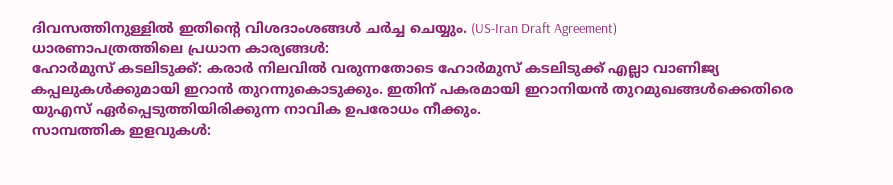ദിവസത്തിനുള്ളിൽ ഇതിന്റെ വിശദാംശങ്ങൾ ചർച്ച ചെയ്യും. (US-Iran Draft Agreement)
ധാരണാപത്രത്തിലെ പ്രധാന കാര്യങ്ങൾ:
ഹോർമുസ് കടലിടുക്ക്: കരാർ നിലവിൽ വരുന്നതോടെ ഹോർമുസ് കടലിടുക്ക് എല്ലാ വാണിജ്യ കപ്പലുകൾക്കുമായി ഇറാൻ തുറന്നുകൊടുക്കും. ഇതിന് പകരമായി ഇറാനിയൻ തുറമുഖങ്ങൾക്കെതിരെ യുഎസ് ഏർപ്പെടുത്തിയിരിക്കുന്ന നാവിക ഉപരോധം നീക്കും.
സാമ്പത്തിക ഇളവുകൾ: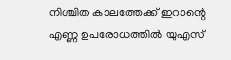നിശ്ചിത കാലത്തേക്ക് ഇറാന്റെ എണ്ണ ഉപരോധത്തിൽ യുഎസ്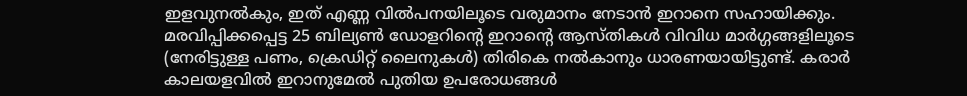ഇളവുനൽകും, ഇത് എണ്ണ വിൽപനയിലൂടെ വരുമാനം നേടാൻ ഇറാനെ സഹായിക്കും. മരവിപ്പിക്കപ്പെട്ട 25 ബില്യൺ ഡോളറിന്റെ ഇറാന്റെ ആസ്തികൾ വിവിധ മാർഗ്ഗങ്ങളിലൂടെ (നേരിട്ടുള്ള പണം, ക്രെഡിറ്റ് ലൈനുകൾ) തിരികെ നൽകാനും ധാരണയായിട്ടുണ്ട്. കരാർ കാലയളവിൽ ഇറാനുമേൽ പുതിയ ഉപരോധങ്ങൾ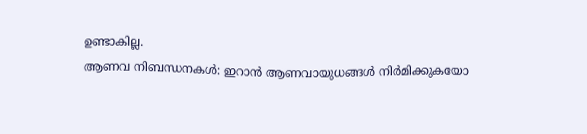ഉണ്ടാകില്ല.
ആണവ നിബന്ധനകൾ: ഇറാൻ ആണവായുധങ്ങൾ നിർമിക്കുകയോ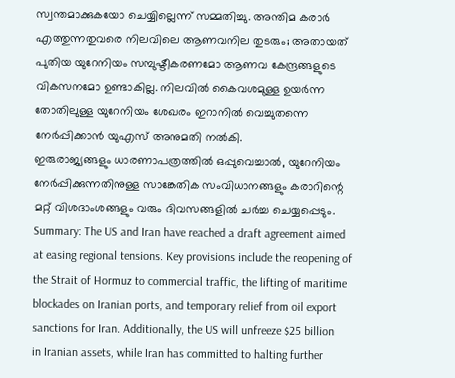സ്വന്തമാക്കുകയോ ചെയ്യില്ലെന്ന് സമ്മതിച്ചു. അന്തിമ കരാർ എത്തുന്നതുവരെ നിലവിലെ ആണവനില തുടരും; അതായത് പുതിയ യുറേനിയം സമ്പുഷ്ടീകരണമോ ആണവ കേന്ദ്രങ്ങളുടെ വികസനമോ ഉണ്ടാകില്ല. നിലവിൽ കൈവശമുള്ള ഉയർന്ന തോതിലുള്ള യുറേനിയം ശേഖരം ഇറാനിൽ വെച്ചുതന്നെ നേർപ്പിക്കാൻ യുഎസ് അനുമതി നൽകി.
ഇരുരാജ്യങ്ങളും ധാരണാപത്രത്തിൽ ഒപ്പുവെച്ചാൽ, യുറേനിയം നേർപ്പിക്കുന്നതിനുള്ള സാങ്കേതിക സംവിധാനങ്ങളും കരാറിന്റെ മറ്റ് വിശദാംശങ്ങളും വരും ദിവസങ്ങളിൽ ചർച്ച ചെയ്യപ്പെടും.
Summary: The US and Iran have reached a draft agreement aimed at easing regional tensions. Key provisions include the reopening of the Strait of Hormuz to commercial traffic, the lifting of maritime blockades on Iranian ports, and temporary relief from oil export sanctions for Iran. Additionally, the US will unfreeze $25 billion in Iranian assets, while Iran has committed to halting further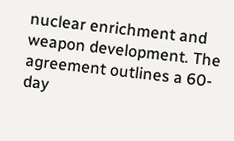nuclear enrichment and weapon development. The agreement outlines a 60-day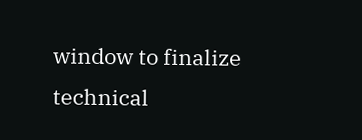window to finalize technical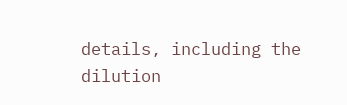details, including the dilution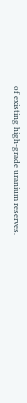of existing high-grade uranium reserves.